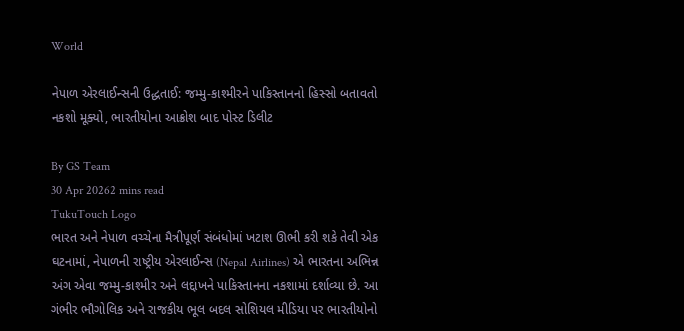World

નેપાળ એરલાઈન્સની ઉદ્ધતાઈ: જમ્મુ-કાશ્મીરને પાકિસ્તાનનો હિસ્સો બતાવતો નકશો મૂક્યો, ભારતીયોના આક્રોશ બાદ પોસ્ટ ડિલીટ

By GS Team
30 Apr 20262 mins read
TukuTouch Logo
ભારત અને નેપાળ વચ્ચેના મૈત્રીપૂર્ણ સંબંધોમાં ખટાશ ઊભી કરી શકે તેવી એક ઘટનામાં, નેપાળની રાષ્ટ્રીય એરલાઈન્સ (Nepal Airlines) એ ભારતના અભિન્ન અંગ એવા જમ્મુ-કાશ્મીર અને લદ્દાખને પાકિસ્તાનના નકશામાં દર્શાવ્યા છે. આ ગંભીર ભૌગોલિક અને રાજકીય ભૂલ બદલ સોશિયલ મીડિયા પર ભારતીયોનો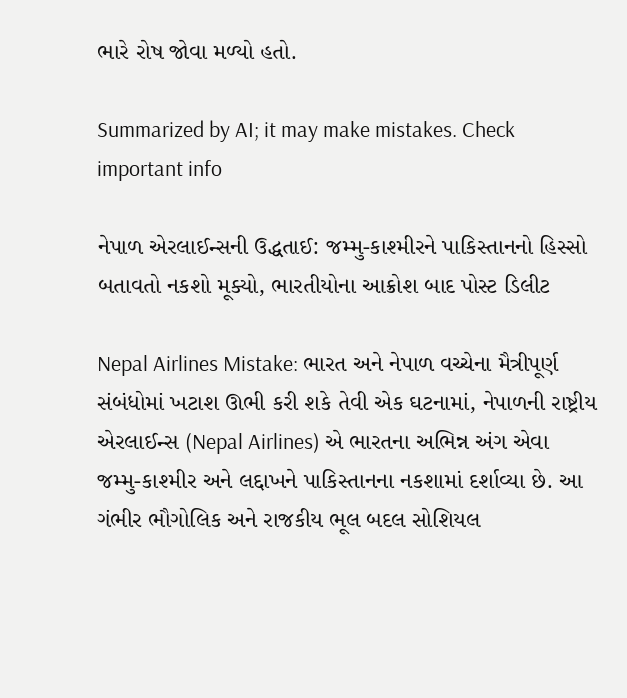ભારે રોષ જોવા મળ્યો હતો.

Summarized by AI; it may make mistakes. Check important info

નેપાળ એરલાઈન્સની ઉદ્ધતાઈ: જમ્મુ-કાશ્મીરને પાકિસ્તાનનો હિસ્સો બતાવતો નકશો મૂક્યો, ભારતીયોના આક્રોશ બાદ પોસ્ટ ડિલીટ

Nepal Airlines Mistake: ભારત અને નેપાળ વચ્ચેના મૈત્રીપૂર્ણ સંબંધોમાં ખટાશ ઊભી કરી શકે તેવી એક ઘટનામાં, નેપાળની રાષ્ટ્રીય એરલાઈન્સ (Nepal Airlines) એ ભારતના અભિન્ન અંગ એવા જમ્મુ-કાશ્મીર અને લદ્દાખને પાકિસ્તાનના નકશામાં દર્શાવ્યા છે. આ ગંભીર ભૌગોલિક અને રાજકીય ભૂલ બદલ સોશિયલ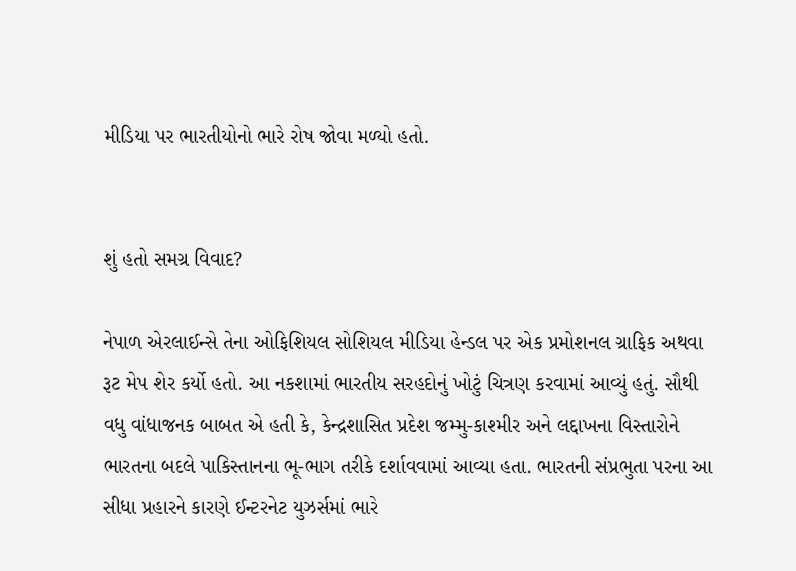મીડિયા પર ભારતીયોનો ભારે રોષ જોવા મળ્યો હતો.


શું હતો સમગ્ર વિવાદ?

નેપાળ એરલાઈન્સે તેના ઓફિશિયલ સોશિયલ મીડિયા હેન્ડલ પર એક પ્રમોશનલ ગ્રાફિક અથવા રૂટ મેપ શેર કર્યો હતો. આ નકશામાં ભારતીય સરહદોનું ખોટું ચિત્રણ કરવામાં આવ્યું હતું. સૌથી વધુ વાંધાજનક બાબત એ હતી કે, કેન્દ્રશાસિત પ્રદેશ જમ્મુ-કાશ્મીર અને લદ્દાખના વિસ્તારોને ભારતના બદલે પાકિસ્તાનના ભૂ-ભાગ તરીકે દર્શાવવામાં આવ્યા હતા. ભારતની સંપ્રભુતા પરના આ સીધા પ્રહારને કારણે ઈન્ટરનેટ યુઝર્સમાં ભારે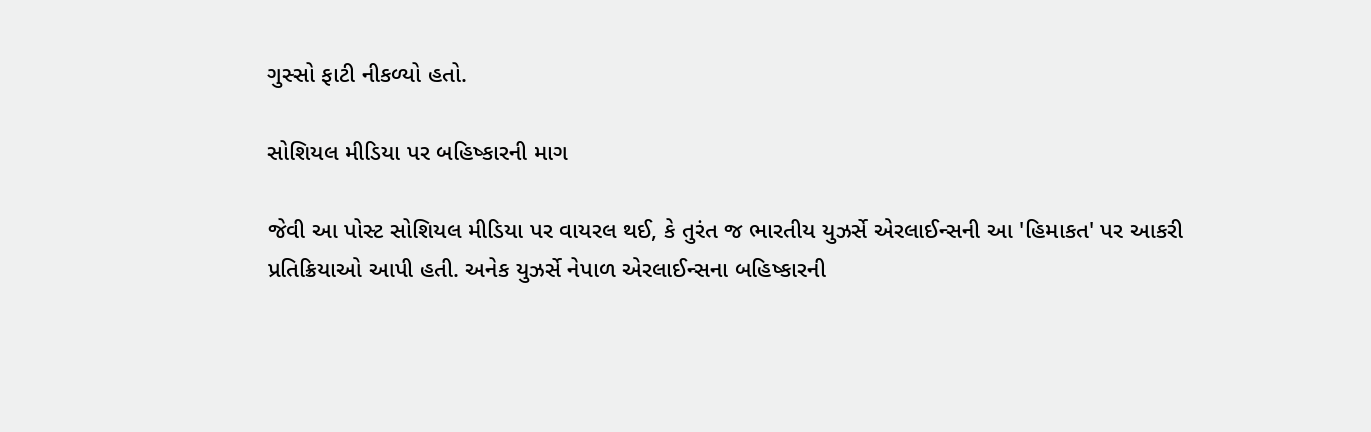ગુસ્સો ફાટી નીકળ્યો હતો.

સોશિયલ મીડિયા પર બહિષ્કારની માગ

જેવી આ પોસ્ટ સોશિયલ મીડિયા પર વાયરલ થઈ, કે તુરંત જ ભારતીય યુઝર્સે એરલાઈન્સની આ 'હિમાકત' પર આકરી પ્રતિક્રિયાઓ આપી હતી. અનેક યુઝર્સે નેપાળ એરલાઈન્સના બહિષ્કારની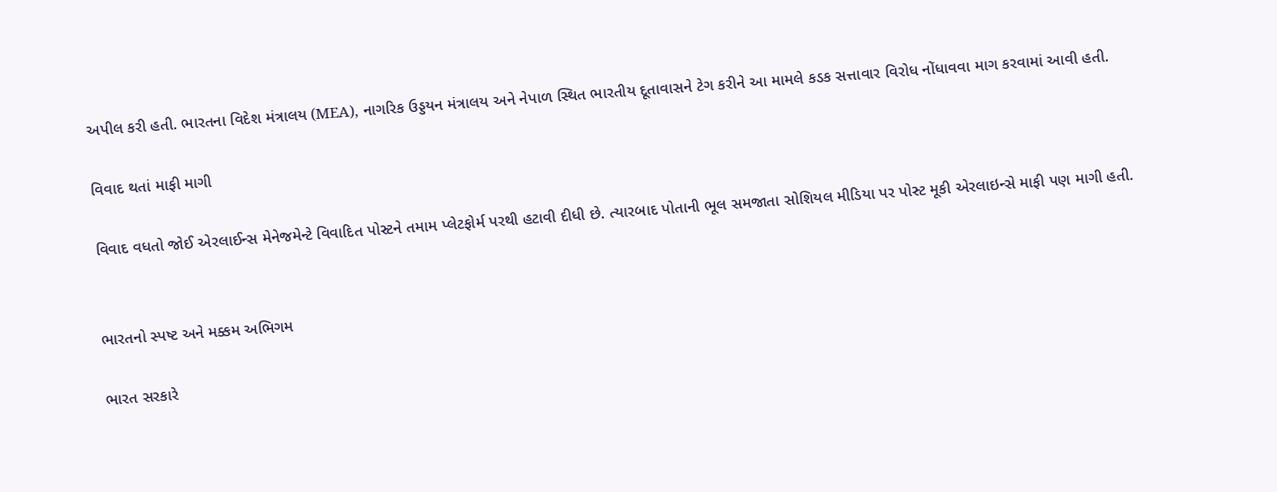અપીલ કરી હતી. ભારતના વિદેશ મંત્રાલય (MEA), નાગરિક ઉડ્ડયન મંત્રાલય અને નેપાળ સ્થિત ભારતીય દૂતાવાસને ટેગ કરીને આ મામલે કડક સત્તાવાર વિરોધ નોંધાવવા માગ કરવામાં આવી હતી.

વિવાદ થતાં માફી માગી

વિવાદ વધતો જોઈ એરલાઈન્સ મેનેજમેન્ટે વિવાદિત પોસ્ટને તમામ પ્લેટફોર્મ પરથી હટાવી દીધી છે. ત્યારબાદ પોતાની ભૂલ સમજાતા સોશિયલ મીડિયા પર પોસ્ટ મૂકી એરલાઇન્સે માફી પણ માગી હતી.


ભારતનો સ્પષ્ટ અને મક્કમ અભિગમ

ભારત સરકારે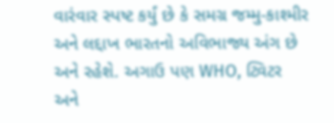વારંવાર સ્પષ્ટ કર્યું છે કે સમગ્ર જમ્મુ-કાશ્મીર અને લદ્દાખ ભારતનો અવિભાજ્ય અંગ છે અને રહેશે. અગાઉ પણ WHO, ટ્વિટર અને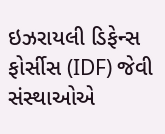ઇઝરાયલી ડિફેન્સ ફોર્સીસ (IDF) જેવી સંસ્થાઓએ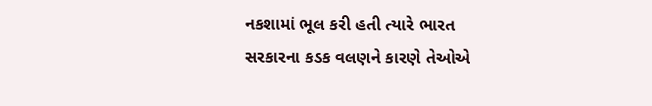નકશામાં ભૂલ કરી હતી ત્યારે ભારત સરકારના કડક વલણને કારણે તેઓએ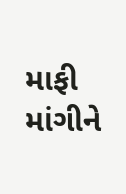માફી માંગીને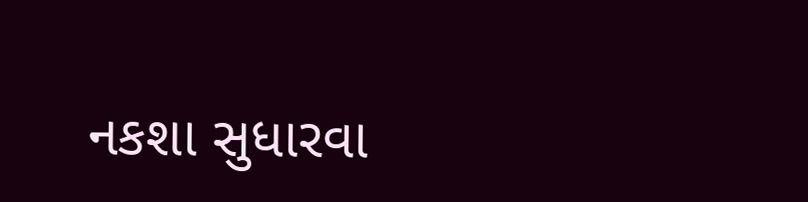નકશા સુધારવા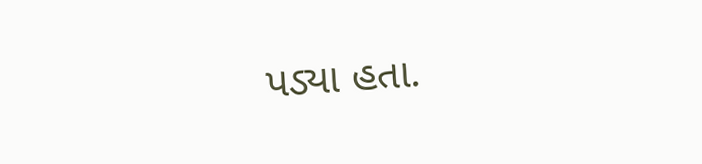પડ્યા હતા.